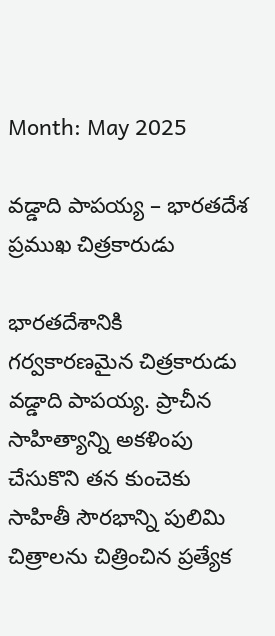Month: May 2025

వడ్డాది పాపయ్య – భారతదేశ ప్రముఖ చిత్రకారుడు

భారతదేశానికి గర్వకారణమైన చిత్రకారుడు వడ్డాది పాపయ్య. ప్రాచీన సాహిత్యాన్ని అకళింపు చేసుకొని తన కుంచెకు సాహితీ సౌరభాన్ని పులిమి చిత్రాలను చిత్రించిన ప్రత్యేక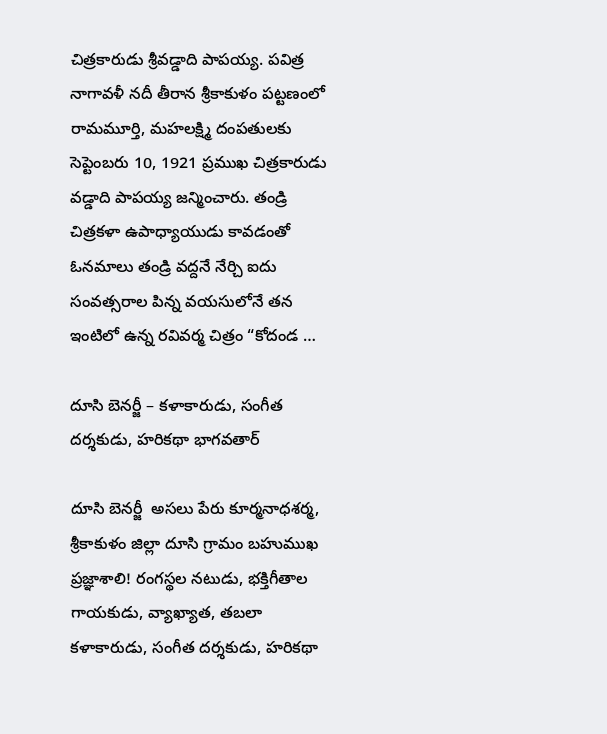చిత్రకారుడు శ్రీవడ్డాది పాపయ్య. పవిత్ర నాగావళీ నదీ తీరాన శ్రీకాకుళం పట్టణంలో రామమూర్తి, మహలక్ష్మి దంపతులకు సెప్టెంబరు 10, 1921 ప్రముఖ చిత్రకారుడు వడ్డాది పాపయ్య జన్మించారు. తండ్రి చిత్రకళా ఉపాధ్యాయుడు కావడంతో ఓనమాలు తండ్రి వద్దనే నేర్చి ఐదు సంవత్సరాల పిన్న వయసులోనే తన ఇంటిలో ఉన్న రవివర్మ చిత్రం “కోదండ …

దూసి బెనర్జీ – కళాకారుడు, సంగీత దర్శకుడు, హరికథా భాగవతార్‌

దూసి బెనర్జీ  అసలు పేరు కూర్మనాధశర్మ, శ్రీకాకుళం జిల్లా దూసి గ్రామం బహుముఖ ప్రజ్ఞాశాలి! రంగస్థల నటుడు, భక్తిగీతాల గాయకుడు, వ్యాఖ్యాత, తబలా కళాకారుడు, సంగీత దర్శకుడు, హరికథా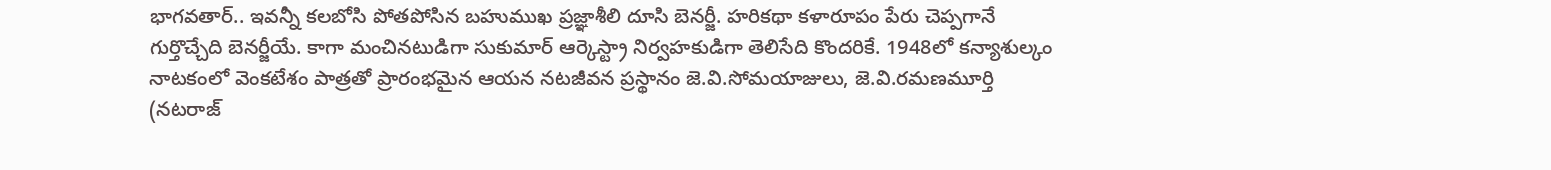భాగవతార్‌.. ఇవన్నీ కలబోసి పోతపోసిన బహుముఖ ప్రజ్ఞాశీలి దూసి బెనర్జీ. హరికథా కళారూపం పేరు చెప్పగానే గుర్తొచ్చేది బెనర్జీయే. కాగా మంచినటుడిగా సుకుమార్‌ ఆర్కెస్ట్రా నిర్వహకుడిగా తెలిసేది కొందరికే. 1948లో కన్యాశుల్కం నాటకంలో వెంకటేశం పాత్రతో ప్రారంభమైన ఆయన నటజీవన ప్రస్థానం జె.వి.సోమయాజులు, జె.వి.రమణమూర్తి (నటరాజ్‌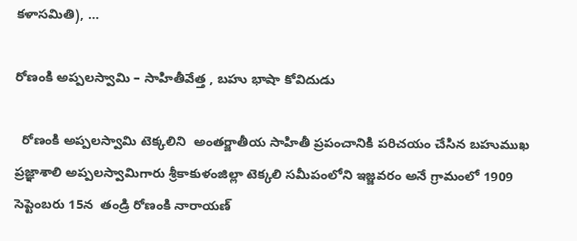కళాసమితి), …

రోణంకి అప్పలస్వామి – సాహితీవేత్త , బహు భాషా కోవిదుడు

  రోణంకి అప్పలస్వామి టెక్కలిని  అంతర్జాతీయ సాహితీ ప్రపంచానికి పరిచయం చేసిన బహుముఖ ప్రజ్ఞాశాలి అప్పలస్వామిగారు శ్రీకాకుళంజిల్లా టెక్కలి సమీపంలోని ఇజ్జవరం అనే గ్రామంలో 1909 సెప్టెంబరు 15న  తండ్రి రోణంకి నారాయణ్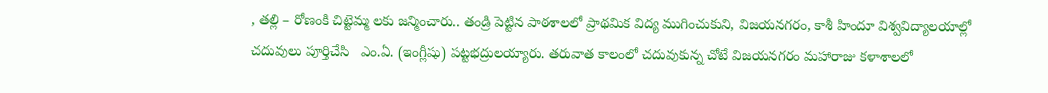, తల్లి – రోణంకి చిట్టెమ్మ లకు జన్మించారు.. తండ్రి పెట్టిన పాఠశాలలో ప్రాథమిక విద్య ముగించుకుని, విజయనగరం, కాశీ హిందూ విశ్వవిద్యాలయాల్లో చదువులు పూర్తిచేసి   ఎం.ఏ. (ఇంగ్లీషు) పట్టభద్రులయ్యారు. తరువాత కాలంలో చదువుకున్న చోటే విజయనగరం మహారాజు కళాశాలలో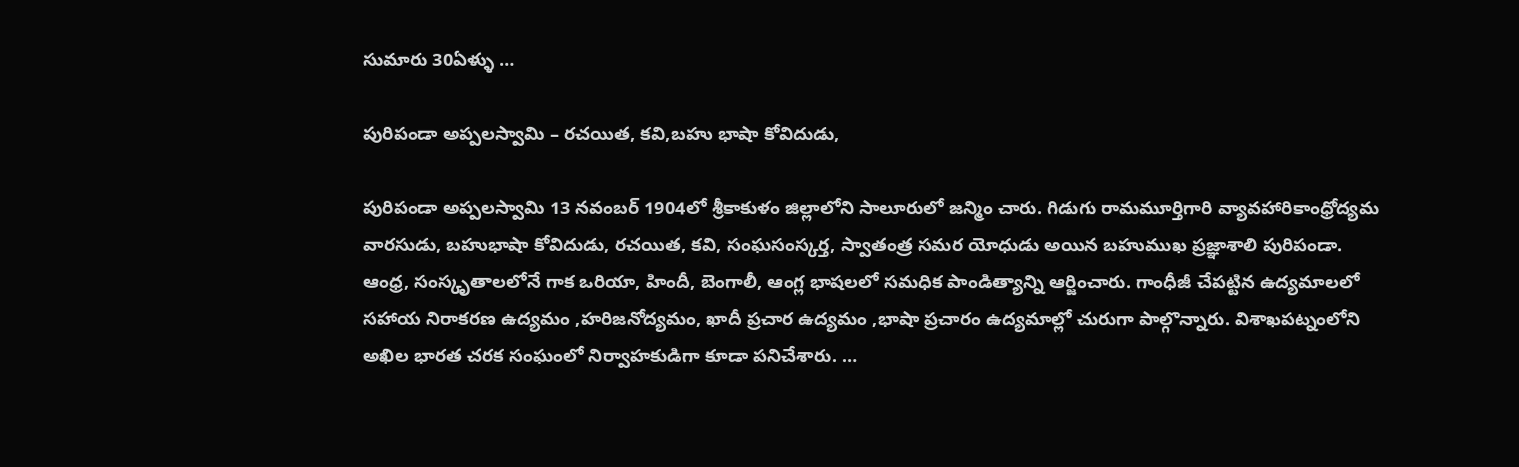సుమారు 30ఏళ్ళు …

పురిపండా అప్పలస్వామి – రచయిత, కవి,బహు భాషా కోవిదుడు,

పురిపండా అప్పలస్వామి 13 నవంబర్ 1904లో శ్రీకాకుళం జిల్లాలోని సాలూరులో జన్మిం చారు. గిడుగు రామమూర్తిగారి వ్యావహారికాంధ్రోద్యమ వారసుడు, బహుభాషా కోవిదుడు, రచయిత, కవి, సంఘసంస్కర్త, స్వాతంత్ర సమర యోధుడు అయిన బహుముఖ ప్రజ్ఞాశాలి పురిపండా. ఆంధ్ర, సంస్కృతాలలోనే గాక ఒరియా, హిందీ, బెంగాలీ, ఆంగ్ల భాషలలో సమధిక పాండిత్యాన్ని ఆర్జించారు. గాంధీజీ చేపట్టిన ఉద్యమాలలో సహాయ నిరాకరణ ఉద్యమం ,హరిజనోద్యమం, ఖాదీ ప్రచార ఉద్యమం ,భాషా ప్రచారం ఉద్యమాల్లో చురుగా పాల్గొన్నారు. విశాఖపట్నంలోని అఖిల భారత చరక సంఘంలో నిర్వాహకుడిగా కూడా పనిచేశారు. …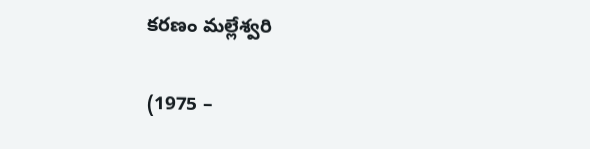కరణం మల్లేశ్వరి

(1975 –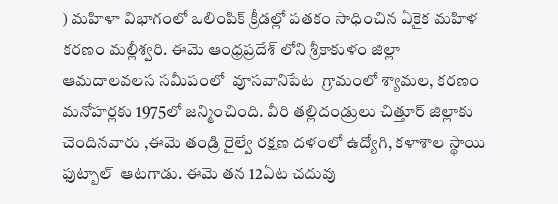) మహిళా విభాగంలో ఒలింపిక్ క్రీడల్లో పతకం సాధించిన ఏకైక మహిళ కరణం మల్లీశ్వరి. ఈమె ఆంధ్రప్రదేశ్ లోని శ్రీకాకుళం జిల్లా ఆమదాలవలస సమీపంలో  వూసవానిపేట  గ్రామంలో శ్యామల, కరణం మనోహర్లకు 1975లో జన్మించింది. వీరి తల్లిదండ్రులు చిత్తూర్ జిల్లాకు చెందినవారు ,ఈమె తండ్రి రైల్వే రక్షణ దళంలో ఉద్యోగి, కళాశాల స్థాయి ఫుట్బాల్  ఆటగాడు. ఈమె తన 12ఏట చదువు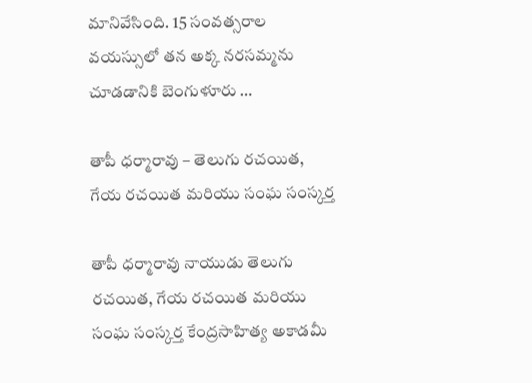మానివేసింది. 15 సంవత్సరాల వయస్సులో తన అక్క నరసమ్మను చూడడానికి బెంగుళూరు …

తాపీ ధర్మారావు – తెలుగు రచయిత, గేయ రచయిత మరియు సంఘ సంస్కర్త

తాపీ ధర్మారావు నాయుడు తెలుగు రచయిత, గేయ రచయిత మరియు సంఘ సంస్కర్త కేంద్రసాహిత్య అకాడమీ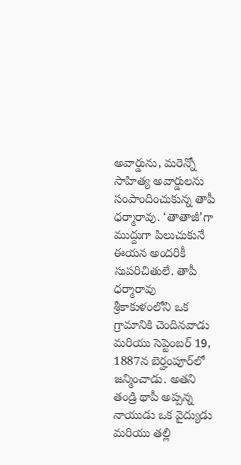అవార్డును, మరెన్నో సాహిత్య అవార్డులను సంపాందించుకున్న తాపీ ధర్మారావు. ‘తాతాజీ’గా ముద్దుగా పిలుచుకునే ఈయన అందరికీ సుపరిచితులే. తాపీ ధర్మారావు శ్రీకాకుళంలోని ఒక గ్రామానికి చెందినవాడు మరియు సెప్టెంబర్ 19, 1887న బెర్హంపూర్‌లో జన్మించాడు. అతని తండ్రి థాపీ అప్పన్న నాయుడు ఒక వైద్యుడు మరియు తల్లి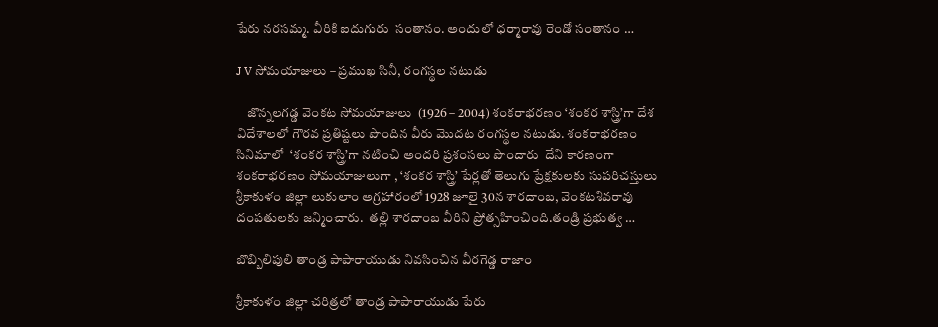పేరు నరసమ్మ. వీరికి ఐదుగురు  సంతానం. అందులో ధర్మారావు రెండో సంతానం …

J V సోమయాజులు – ప్రముఖ సినీ, రంగస్థల నటుడు

    జొన్నలగడ్డ వెంకట సోమయాజులు  (1926 – 2004) శంకరాభరణం ‘శంకర శాస్త్రి’గా దేశ విదేశాలలో గౌరవ ప్రతిష్టలు పొందిన వీరు మొదట రంగస్థల నటుడు. శంకరాభరణం సినిమాలో  ‘శంకర శాస్త్రి’గా నటించి అందరి ప్రశంసలు పొందారు  దేని కారణంగా శంకరాభరణం సోమయాజులుగా , ‘శంకర శాస్త్రి’ పేర్లతో తెలుగు ప్రేక్షకులకు సుపరిచస్తులు శ్రీకాకుళం జిల్లా లుకులాం అగ్రహారంలో 1928 జూలై 30న శారదాంబ, వెంకటశివరావు దంపతులకు జన్మించారు.  తల్లి శారదాంబ వీరిని ప్రోత్సహించింది.తండ్రి ప్రభుత్వ …

బొబ్బిలిపులి తాండ్ర పాపారాయుడు నివసించిన వీరగెడ్డ రాజాం

శ్రీకాకుళం జిల్లా చరిత్రలో తాండ్ర పాపారాయుడు పేరు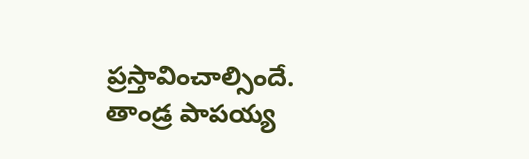ప్రస్తావించాల్సిందే. తాండ్ర పాపయ్య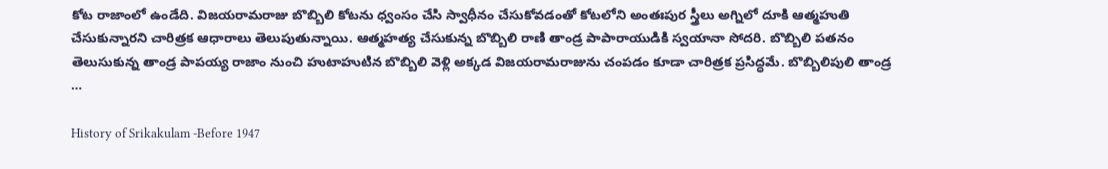కోట రాజాంలో ఉండేది. విజయరామరాజు బొబ్బిలి కోటను ధ్వంసం చేసి స్వాధీనం చేసుకోవడంతో కోటలోని అంతఃపుర స్త్రీలు అగ్నిలో దూకి ఆత్మహుతి చేసుకున్నారని చారిత్రక ఆధారాలు తెలుపుతున్నాయి. ఆత్మహత్య చేసుకున్న బొబ్బిలి రాణి తాండ్ర పాపారాయుడికి స్వయానా సోదరి. బొబ్బిలి పతనం తెలుసుకున్న తాండ్ర పాపయ్య రాజాం నుంచి హుటాహుటిన బొబ్బిలి వెళ్లి అక్కడ విజయరామరాజును చంపడం కూడా చారిత్రక ప్రసిద్ధమే. బొబ్బిలిపులి తాండ్ర …

History of Srikakulam -Before 1947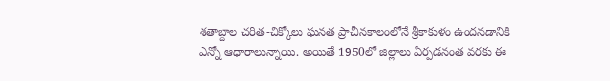శతాబ్దాల చరిత-చిక్కోలు ఘనత ప్రాచీనకాలంలోనే శ్రీకాకుళం ఉందనడానికి ఎన్నో ఆధారాలున్నాయి. అయితే 1950లో జిల్లాలు ఏర్పడనంత వరకు ఈ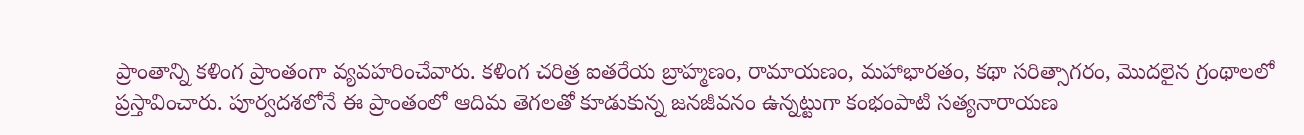ప్రాంతాన్ని కళింగ ప్రాంతంగా వ్యవహరించేవారు. కళింగ చరిత్ర ఐతరేయ బ్రాహ్మణం, రామాయణం, మహాభారతం, కథా సరిత్సాగరం, మొదలైన గ్రంథాలలో ప్రస్తావించారు. పూర్వదశలోనే ఈ ప్రాంతంలో ఆదిమ తెగలతో కూడుకున్న జనజీవనం ఉన్నట్టుగా కంభంపాటి సత్యనారాయణ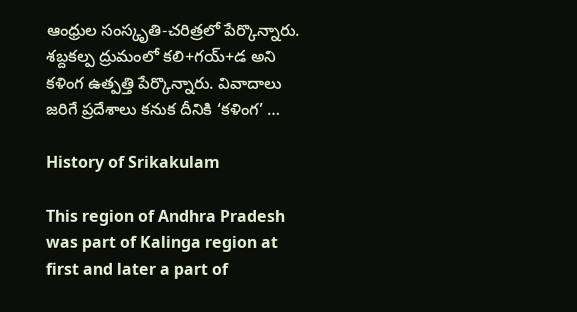ఆంధ్రుల సంస్కృతి-చరిత్రలో పేర్కొన్నారు. శబ్దకల్ప ద్రుమంలో కలి+గయ్‌+డ అని కళింగ ఉత్పత్తి పేర్కొన్నారు. వివాదాలు జరిగే ప్రదేశాలు కనుక దీనికి ‘కళింగ’ …

History of Srikakulam

This region of Andhra Pradesh was part of Kalinga region at first and later a part of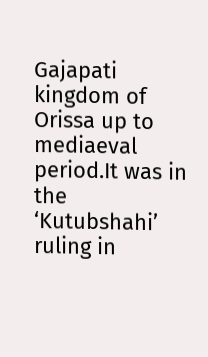Gajapati kingdom of Orissa up to mediaeval period.It was in the ‘Kutubshahi’ ruling in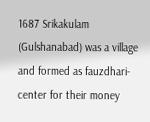1687 Srikakulam (Gulshanabad) was a village and formed as fauzdhari-center for their money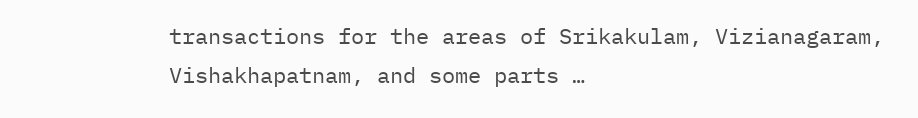transactions for the areas of Srikakulam, Vizianagaram, Vishakhapatnam, and some parts …